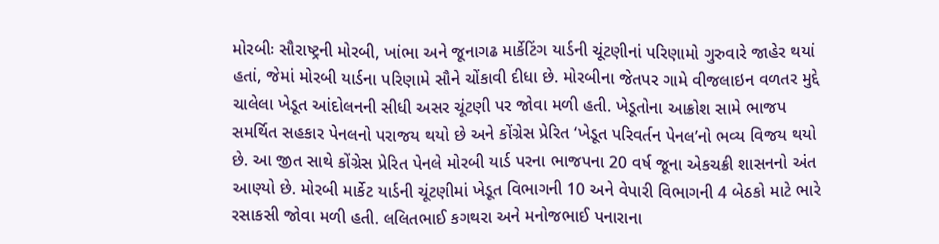મોરબીઃ સૌરાષ્ટ્રની મોરબી, ખાંભા અને જૂનાગઢ માર્કેટિંગ યાર્ડની ચૂંટણીનાં પરિણામો ગુરુવારે જાહેર થયાં હતાં, જેમાં મોરબી યાર્ડના પરિણામે સૌને ચોંકાવી દીધા છે. મોરબીના જેતપર ગામે વીજલાઇન વળતર મુદ્દે ચાલેલા ખેડૂત આંદોલનની સીધી અસર ચૂંટણી પર જોવા મળી હતી. ખેડૂતોના આક્રોશ સામે ભાજપ સમર્થિત સહકાર પેનલનો પરાજય થયો છે અને કોંગ્રેસ પ્રેરિત ‘ખેડૂત પરિવર્તન પેનલ’નો ભવ્ય વિજય થયો છે. આ જીત સાથે કોંગ્રેસ પ્રેરિત પેનલે મોરબી યાર્ડ પરના ભાજપના 20 વર્ષ જૂના એકચક્રી શાસનનો અંત આણ્યો છે. મોરબી માર્કેટ યાર્ડની ચૂંટણીમાં ખેડૂત વિભાગની 10 અને વેપારી વિભાગની 4 બેઠકો માટે ભારે રસાકસી જોવા મળી હતી. લલિતભાઈ કગથરા અને મનોજભાઈ પનારાના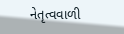નેતૃત્વવાળી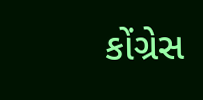કોંગ્રેસ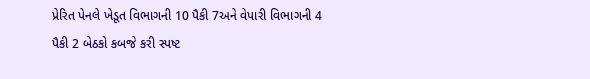પ્રેરિત પેનલે ખેડૂત વિભાગની 10 પૈકી 7અને વેપારી વિભાગની 4 પૈકી 2 બેઠકો કબજે કરી સ્પષ્ટ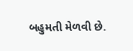બહુમતી મેળવી છે.